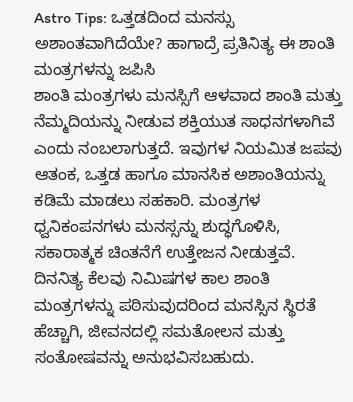Astro Tips: ಒತ್ತಡದಿಂದ ಮನಸ್ಸು ಅಶಾಂತವಾಗಿದೆಯೇ? ಹಾಗಾದ್ರೆ ಪ್ರತಿನಿತ್ಯ ಈ ಶಾಂತಿ ಮಂತ್ರಗಳನ್ನು ಜಪಿಸಿ
ಶಾಂತಿ ಮಂತ್ರಗಳು ಮನಸ್ಸಿಗೆ ಆಳವಾದ ಶಾಂತಿ ಮತ್ತು ನೆಮ್ಮದಿಯನ್ನು ನೀಡುವ ಶಕ್ತಿಯುತ ಸಾಧನಗಳಾಗಿವೆ ಎಂದು ನಂಬಲಾಗುತ್ತದೆ. ಇವುಗಳ ನಿಯಮಿತ ಜಪವು ಆತಂಕ, ಒತ್ತಡ ಹಾಗೂ ಮಾನಸಿಕ ಅಶಾಂತಿಯನ್ನು ಕಡಿಮೆ ಮಾಡಲು ಸಹಕಾರಿ. ಮಂತ್ರಗಳ ಧ್ವನಿಕಂಪನಗಳು ಮನಸ್ಸನ್ನು ಶುದ್ಧಗೊಳಿಸಿ, ಸಕಾರಾತ್ಮಕ ಚಿಂತನೆಗೆ ಉತ್ತೇಜನ ನೀಡುತ್ತವೆ. ದಿನನಿತ್ಯ ಕೆಲವು ನಿಮಿಷಗಳ ಕಾಲ ಶಾಂತಿ ಮಂತ್ರಗಳನ್ನು ಪಠಿಸುವುದರಿಂದ ಮನಸ್ಸಿನ ಸ್ಥಿರತೆ ಹೆಚ್ಚಾಗಿ, ಜೀವನದಲ್ಲಿ ಸಮತೋಲನ ಮತ್ತು ಸಂತೋಷವನ್ನು ಅನುಭವಿಸಬಹುದು.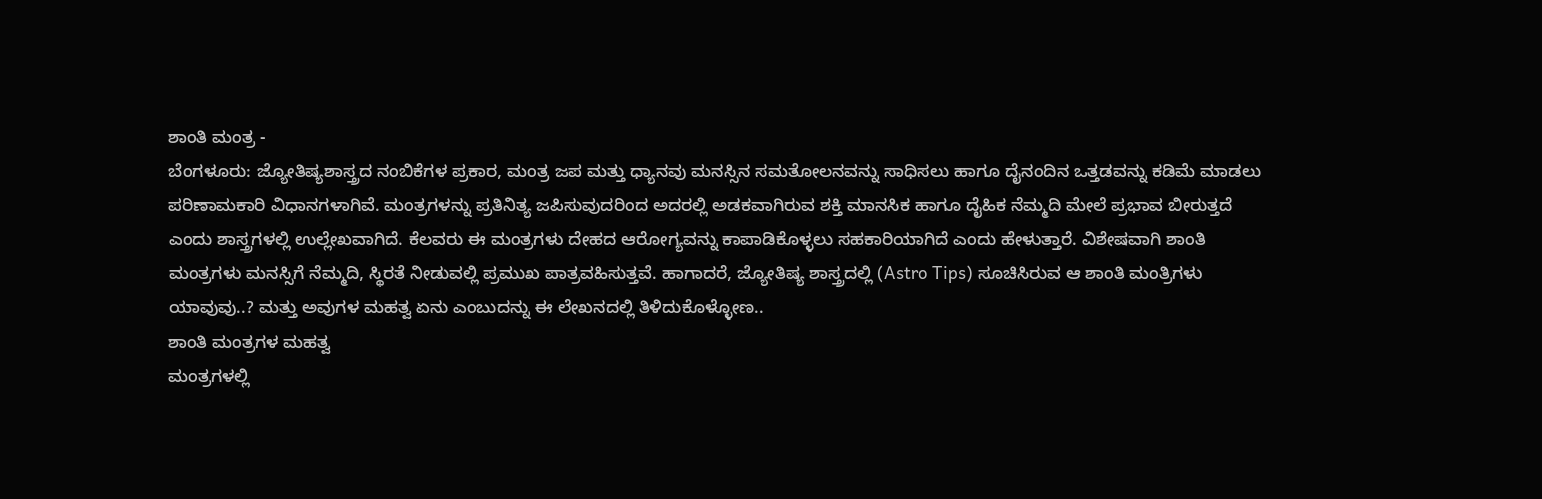ಶಾಂತಿ ಮಂತ್ರ -
ಬೆಂಗಳೂರು: ಜ್ಯೋತಿಷ್ಯಶಾಸ್ತ್ರದ ನಂಬಿಕೆಗಳ ಪ್ರಕಾರ, ಮಂತ್ರ ಜಪ ಮತ್ತು ಧ್ಯಾನವು ಮನಸ್ಸಿನ ಸಮತೋಲನವನ್ನು ಸಾಧಿಸಲು ಹಾಗೂ ದೈನಂದಿನ ಒತ್ತಡವನ್ನು ಕಡಿಮೆ ಮಾಡಲು ಪರಿಣಾಮಕಾರಿ ವಿಧಾನಗಳಾಗಿವೆ. ಮಂತ್ರಗಳನ್ನು ಪ್ರತಿನಿತ್ಯ ಜಪಿಸುವುದರಿಂದ ಅದರಲ್ಲಿ ಅಡಕವಾಗಿರುವ ಶಕ್ತಿ ಮಾನಸಿಕ ಹಾಗೂ ದೈಹಿಕ ನೆಮ್ಮದಿ ಮೇಲೆ ಪ್ರಭಾವ ಬೀರುತ್ತದೆ ಎಂದು ಶಾಸ್ತ್ರಗಳಲ್ಲಿ ಉಲ್ಲೇಖವಾಗಿದೆ. ಕೆಲವರು ಈ ಮಂತ್ರಗಳು ದೇಹದ ಆರೋಗ್ಯವನ್ನು ಕಾಪಾಡಿಕೊಳ್ಳಲು ಸಹಕಾರಿಯಾಗಿದೆ ಎಂದು ಹೇಳುತ್ತಾರೆ. ವಿಶೇಷವಾಗಿ ಶಾಂತಿ ಮಂತ್ರಗಳು ಮನಸ್ಸಿಗೆ ನೆಮ್ಮದಿ, ಸ್ಥಿರತೆ ನೀಡುವಲ್ಲಿ ಪ್ರಮುಖ ಪಾತ್ರವಹಿಸುತ್ತವೆ. ಹಾಗಾದರೆ, ಜ್ಯೋತಿಷ್ಯ ಶಾಸ್ತ್ರದಲ್ಲಿ (Astro Tips) ಸೂಚಿಸಿರುವ ಆ ಶಾಂತಿ ಮಂತ್ರಿಗಳು ಯಾವುವು..? ಮತ್ತು ಅವುಗಳ ಮಹತ್ವ ಏನು ಎಂಬುದನ್ನು ಈ ಲೇಖನದಲ್ಲಿ ತಿಳಿದುಕೊಳ್ಳೋಣ..
ಶಾಂತಿ ಮಂತ್ರಗಳ ಮಹತ್ವ
ಮಂತ್ರಗಳಲ್ಲಿ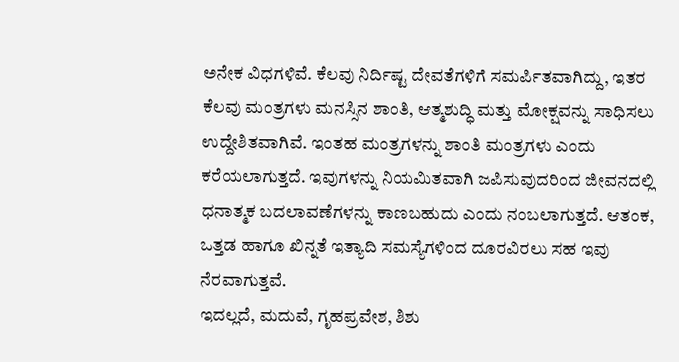ಅನೇಕ ವಿಧಗಳಿವೆ. ಕೆಲವು ನಿರ್ದಿಷ್ಟ ದೇವತೆಗಳಿಗೆ ಸಮರ್ಪಿತವಾಗಿದ್ದು, ಇತರ ಕೆಲವು ಮಂತ್ರಗಳು ಮನಸ್ಸಿನ ಶಾಂತಿ, ಆತ್ಮಶುದ್ಧಿ ಮತ್ತು ಮೋಕ್ಷವನ್ನು ಸಾಧಿಸಲು ಉದ್ದೇಶಿತವಾಗಿವೆ. ಇಂತಹ ಮಂತ್ರಗಳನ್ನು ಶಾಂತಿ ಮಂತ್ರಗಳು ಎಂದು ಕರೆಯಲಾಗುತ್ತದೆ. ಇವುಗಳನ್ನು ನಿಯಮಿತವಾಗಿ ಜಪಿಸುವುದರಿಂದ ಜೀವನದಲ್ಲಿ ಧನಾತ್ಮಕ ಬದಲಾವಣೆಗಳನ್ನು ಕಾಣಬಹುದು ಎಂದು ನಂಬಲಾಗುತ್ತದೆ. ಆತಂಕ, ಒತ್ತಡ ಹಾಗೂ ಖಿನ್ನತೆ ಇತ್ಯಾದಿ ಸಮಸ್ಯೆಗಳಿಂದ ದೂರವಿರಲು ಸಹ ಇವು ನೆರವಾಗುತ್ತವೆ.
ಇದಲ್ಲದೆ, ಮದುವೆ, ಗೃಹಪ್ರವೇಶ, ಶಿಶು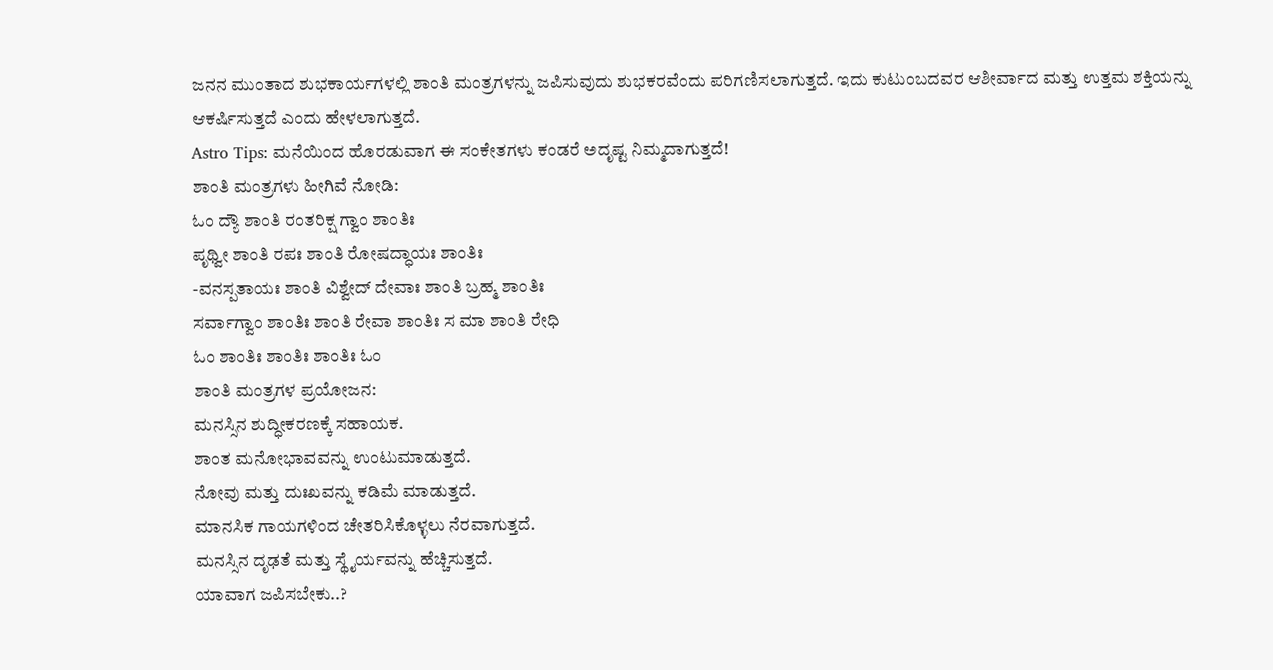ಜನನ ಮುಂತಾದ ಶುಭಕಾರ್ಯಗಳಲ್ಲಿ ಶಾಂತಿ ಮಂತ್ರಗಳನ್ನು ಜಪಿಸುವುದು ಶುಭಕರವೆಂದು ಪರಿಗಣಿಸಲಾಗುತ್ತದೆ. ಇದು ಕುಟುಂಬದವರ ಆಶೀರ್ವಾದ ಮತ್ತು ಉತ್ತಮ ಶಕ್ತಿಯನ್ನು ಆಕರ್ಷಿಸುತ್ತದೆ ಎಂದು ಹೇಳಲಾಗುತ್ತದೆ.
Astro Tips: ಮನೆಯಿಂದ ಹೊರಡುವಾಗ ಈ ಸಂಕೇತಗಳು ಕಂಡರೆ ಅದೃಷ್ಟ ನಿಮ್ಮದಾಗುತ್ತದೆ!
ಶಾಂತಿ ಮಂತ್ರಗಳು ಹೀಗಿವೆ ನೋಡಿ:
ಓಂ ದ್ಯೌ ಶಾಂತಿ ರಂತರಿಕ್ಷ ಗ್ವಾಂ ಶಾಂತಿಃ
ಪೃಥ್ವೀ ಶಾಂತಿ ರಪಃ ಶಾಂತಿ ರೋಷದ್ಧಾಯಃ ಶಾಂತಿಃ
-ವನಸ್ಪತಾಯಃ ಶಾಂತಿ ವಿಶ್ವೇದ್ ದೇವಾಃ ಶಾಂತಿ ಬ್ರಹ್ಮ ಶಾಂತಿಃ
ಸರ್ವಾಗ್ವಾಂ ಶಾಂತಿಃ ಶಾಂತಿ ರೇವಾ ಶಾಂತಿಃ ಸ ಮಾ ಶಾಂತಿ ರೇಧಿ
ಓಂ ಶಾಂತಿಃ ಶಾಂತಿಃ ಶಾಂತಿಃ ಓಂ
ಶಾಂತಿ ಮಂತ್ರಗಳ ಪ್ರಯೋಜನ:
ಮನಸ್ಸಿನ ಶುದ್ಧೀಕರಣಕ್ಕೆ ಸಹಾಯಕ.
ಶಾಂತ ಮನೋಭಾವವನ್ನು ಉಂಟುಮಾಡುತ್ತದೆ.
ನೋವು ಮತ್ತು ದುಃಖವನ್ನು ಕಡಿಮೆ ಮಾಡುತ್ತದೆ.
ಮಾನಸಿಕ ಗಾಯಗಳಿಂದ ಚೇತರಿಸಿಕೊಳ್ಳಲು ನೆರವಾಗುತ್ತದೆ.
ಮನಸ್ಸಿನ ದೃಢತೆ ಮತ್ತು ಸ್ಥೈರ್ಯವನ್ನು ಹೆಚ್ಚಿಸುತ್ತದೆ.
ಯಾವಾಗ ಜಪಿಸಬೇಕು..?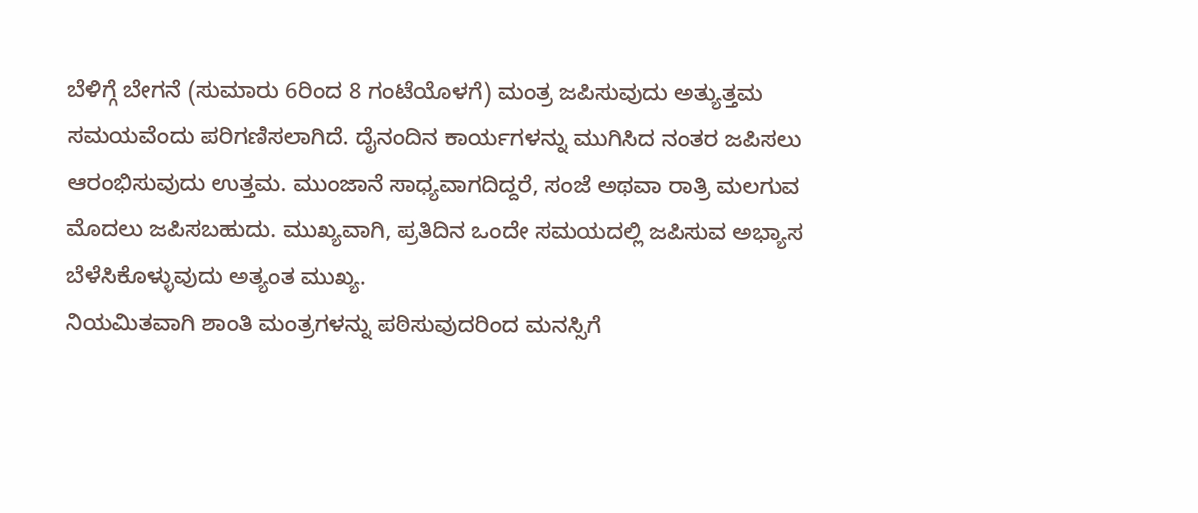ಬೆಳಿಗ್ಗೆ ಬೇಗನೆ (ಸುಮಾರು 6ರಿಂದ 8 ಗಂಟೆಯೊಳಗೆ) ಮಂತ್ರ ಜಪಿಸುವುದು ಅತ್ಯುತ್ತಮ ಸಮಯವೆಂದು ಪರಿಗಣಿಸಲಾಗಿದೆ. ದೈನಂದಿನ ಕಾರ್ಯಗಳನ್ನು ಮುಗಿಸಿದ ನಂತರ ಜಪಿಸಲು ಆರಂಭಿಸುವುದು ಉತ್ತಮ. ಮುಂಜಾನೆ ಸಾಧ್ಯವಾಗದಿದ್ದರೆ, ಸಂಜೆ ಅಥವಾ ರಾತ್ರಿ ಮಲಗುವ ಮೊದಲು ಜಪಿಸಬಹುದು. ಮುಖ್ಯವಾಗಿ, ಪ್ರತಿದಿನ ಒಂದೇ ಸಮಯದಲ್ಲಿ ಜಪಿಸುವ ಅಭ್ಯಾಸ ಬೆಳೆಸಿಕೊಳ್ಳುವುದು ಅತ್ಯಂತ ಮುಖ್ಯ.
ನಿಯಮಿತವಾಗಿ ಶಾಂತಿ ಮಂತ್ರಗಳನ್ನು ಪಠಿಸುವುದರಿಂದ ಮನಸ್ಸಿಗೆ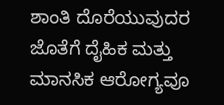ಶಾಂತಿ ದೊರೆಯುವುದರ ಜೊತೆಗೆ ದೈಹಿಕ ಮತ್ತು ಮಾನಸಿಕ ಆರೋಗ್ಯವೂ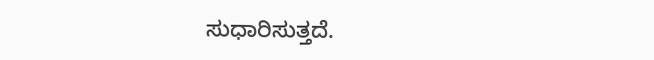ಸುಧಾರಿಸುತ್ತದೆ.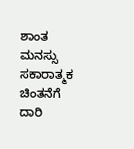ಶಾಂತ ಮನಸ್ಸು ಸಕಾರಾತ್ಮಕ ಚಿಂತನೆಗೆ ದಾರಿ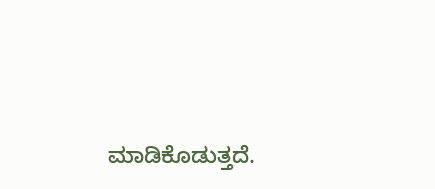ಮಾಡಿಕೊಡುತ್ತದೆ.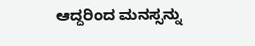ಆದ್ದರಿಂದ ಮನಸ್ಸನ್ನು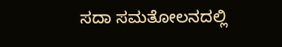ಸದಾ ಸಮತೋಲನದಲ್ಲಿ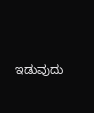ಇಡುವುದು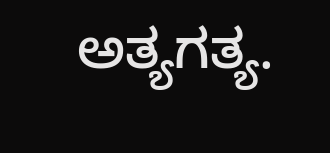ಅತ್ಯಗತ್ಯ.